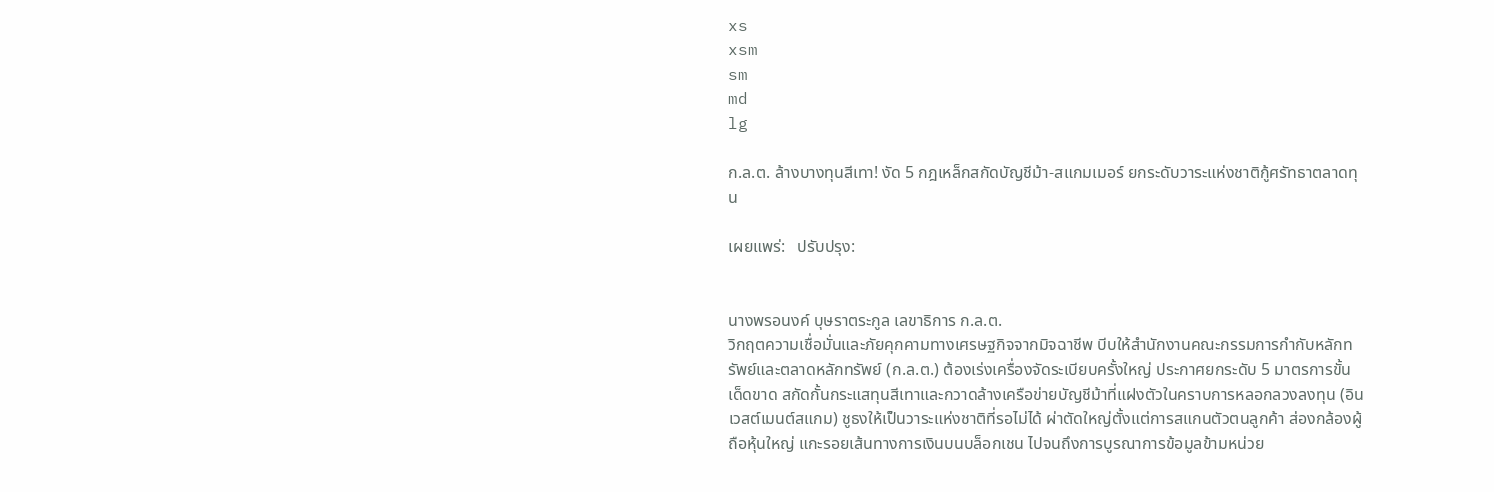xs
xsm
sm
md
lg

ก.ล.ต. ล้างบางทุนสีเทา! งัด 5 กฎเหล็กสกัดบัญชีม้า-สแกมเมอร์ ยกระดับวาระแห่งชาติกู้ศรัทธาตลาดทุน

เผยแพร่:   ปรับปรุง:


นางพรอนงค์ บุษราตระกูล เลขาธิการ ก.ล.ต.
วิกฤตความเชื่อมั่นและภัยคุกคามทางเศรษฐกิจจากมิจฉาชีพ บีบให้สำนักงานคณะกรรมการกำกับหลักทรัพย์และตลาดหลักทรัพย์ (ก.ล.ต.) ต้องเร่งเครื่องจัดระเบียบครั้งใหญ่ ประกาศยกระดับ 5 มาตรการขั้นเด็ดขาด สกัดกั้นกระแสทุนสีเทาและกวาดล้างเครือข่ายบัญชีม้าที่แฝงตัวในคราบการหลอกลวงลงทุน (อินเวสต์เมนต์สแกม) ชูธงให้เป็นวาระแห่งชาติที่รอไม่ได้ ผ่าตัดใหญ่ตั้งแต่การสแกนตัวตนลูกค้า ส่องกล้องผู้ถือหุ้นใหญ่ แกะรอยเส้นทางการเงินบนบล็อกเชน ไปจนถึงการบูรณาการข้อมูลข้ามหน่วย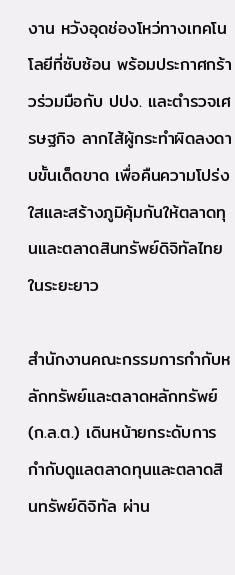งาน หวังอุดช่องโหว่ทางเทคโนโลยีที่ซับซ้อน พร้อมประกาศกร้าวร่วมมือกับ ปปง. และตำรวจเศรษฐกิจ ลากไส้ผู้กระทำผิดลงดาบขั้นเด็ดขาด เพื่อคืนความโปร่งใสและสร้างภูมิคุ้มกันให้ตลาดทุนและตลาดสินทรัพย์ดิจิทัลไทยในระยะยาว

สำนักงานคณะกรรมการกำกับหลักทรัพย์และตลาดหลักทรัพย์ (ก.ล.ต.) เดินหน้ายกระดับการกำกับดูแลตลาดทุนและตลาดสินทรัพย์ดิจิทัล ผ่าน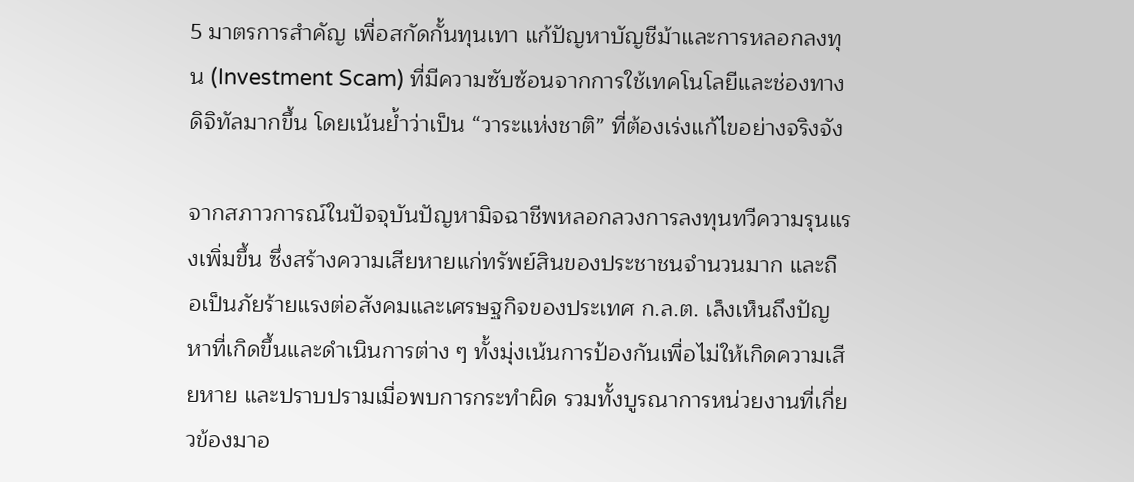5 มาตรการสำคัญ เพื่อสกัดกั้นทุนเทา แก้ปัญหาบัญชีม้าและการหลอกลงทุน (Investment Scam) ที่มีความซับซ้อนจากการใช้เทคโนโลยีและช่องทางดิจิทัลมากขึ้น โดยเน้นย้ำว่าเป็น “วาระแห่งชาติ” ที่ต้องเร่งแก้ไขอย่างจริงจัง

จากสภาวการณ์ในปัจจุบันปัญหามิจฉาชีพหลอกลวงการลงทุนทวีความรุนแรงเพิ่มขึ้น ซึ่งสร้างความเสียหายแก่ทรัพย์สินของประชาชนจำนวนมาก และถือเป็นภัยร้ายแรงต่อสังคมและเศรษฐกิจของประเทศ ก.ล.ต. เล็งเห็นถึงปัญหาที่เกิดขึ้นและดำเนินการต่าง ๆ ทั้งมุ่งเน้นการป้องกันเพื่อไม่ให้เกิดความเสียหาย และปราบปรามเมื่อพบการกระทำผิด รวมทั้งบูรณาการหน่วยงานที่เกี่ยวข้องมาอ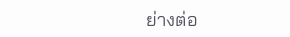ย่างต่อ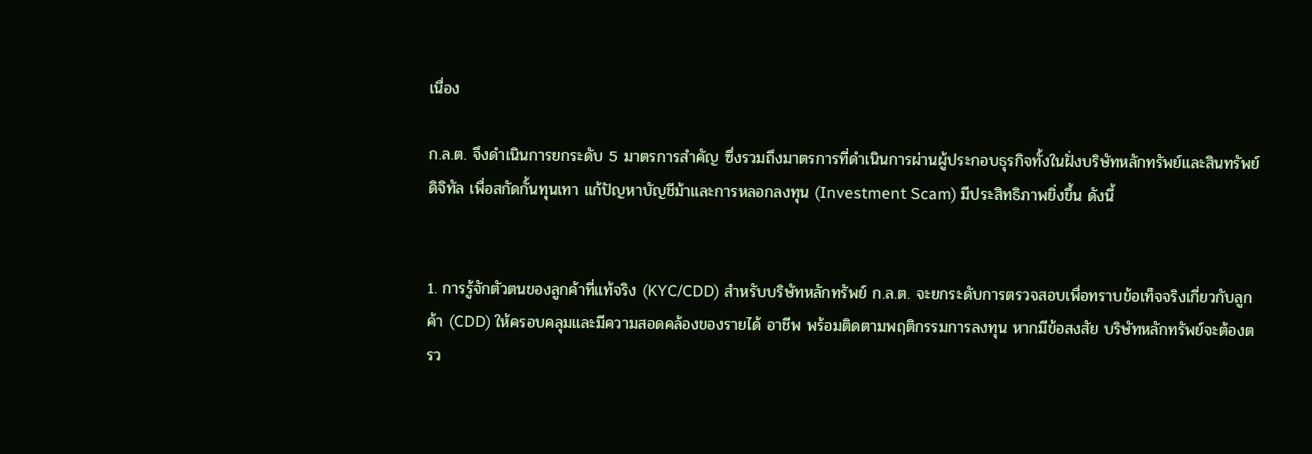เนื่อง

ก.ล.ต. จึงดำเนินการยกระดับ 5 มาตรการสำคัญ ซึ่งรวมถึงมาตรการที่ดำเนินการผ่านผู้ประกอบธุรกิจทั้งในฝั่งบริษัทหลักทรัพย์และสินทรัพย์ดิจิทัล เพื่อสกัดกั้นทุนเทา แก้ปัญหาบัญชีม้าและการหลอกลงทุน (Investment Scam) มีประสิทธิภาพยิ่งขึ้น ดังนี้


1. การรู้จักตัวตนของลูกค้าที่แท้จริง (KYC/CDD) สำหรับบริษัทหลักทรัพย์ ก.ล.ต. จะยกระดับการตรวจสอบเพื่อทราบข้อเท็จจริงเกี่ยวกับลูกค้า (CDD) ให้ครอบคลุมและมีความสอดคล้องของรายได้ อาชีพ พร้อมติดตามพฤติกรรมการลงทุน หากมีข้อสงสัย บริษัทหลักทรัพย์จะต้องตรว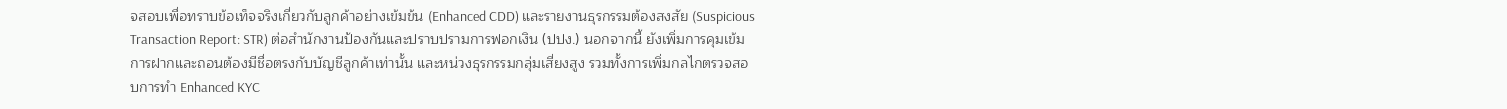จสอบเพื่อทราบข้อเท็จจริงเกี่ยวกับลูกค้าอย่างเข้มข้น (Enhanced CDD) และรายงานธุรกรรมต้องสงสัย (Suspicious Transaction Report: STR) ต่อสำนักงานป้องกันและปราบปรามการฟอกเงิน (ปปง.) นอกจากนี้ ยังเพิ่มการคุมเข้มการฝากและถอนต้องมีชื่อตรงกับบัญชีลูกค้าเท่านั้น และหน่วงธุรกรรมกลุ่มเสี่ยงสูง รวมทั้งการเพิ่มกลไกตรวจสอบการทำ Enhanced KYC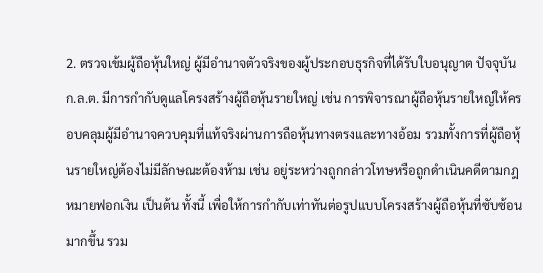2. ตรวจเข้มผู้ถือหุ้นใหญ่ ผู้มีอำนาจตัวจริงของผู้ประกอบธุรกิจที่ได้รับใบอนุญาต ปัจจุบัน ก.ล.ต. มีการกำกับดูแลโครงสร้างผู้ถือหุ้นรายใหญ่ เช่น การพิจารณาผู้ถือหุ้นรายใหญ่ให้ครอบคลุมผู้มีอำนาจควบคุมที่แท้จริงผ่านการถือหุ้นทางตรงและทางอ้อม รวมทั้งการที่ผู้ถือหุ้นรายใหญ่ต้องไม่มีลักษณะต้องห้าม เช่น อยู่ระหว่างถูกกล่าวโทษหรือถูกดำเนินคดีตามกฎหมายฟอกเงิน เป็นต้น ทั้งนี้ เพื่อให้การกำกับเท่าทันต่อรูปแบบโครงสร้างผู้ถือหุ้นที่ซับซ้อนมากขึ้น รวม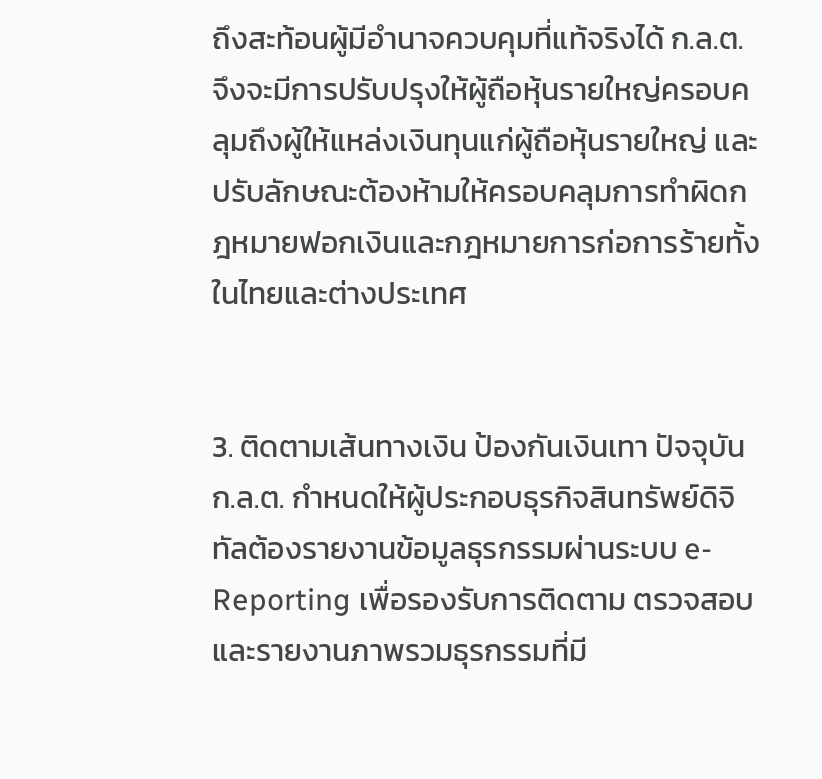ถึงสะท้อนผู้มีอำนาจควบคุมที่แท้จริงได้ ก.ล.ต. จึงจะมีการปรับปรุงให้ผู้ถือหุ้นรายใหญ่ครอบคลุมถึงผู้ให้แหล่งเงินทุนแก่ผู้ถือหุ้นรายใหญ่ และปรับลักษณะต้องห้ามให้ครอบคลุมการทำผิดกฎหมายฟอกเงินและกฎหมายการก่อการร้ายทั้งในไทยและต่างประเทศ


3. ติดตามเส้นทางเงิน ป้องกันเงินเทา ปัจจุบัน ก.ล.ต. กำหนดให้ผู้ประกอบธุรกิจสินทรัพย์ดิจิทัลต้องรายงานข้อมูลธุรกรรมผ่านระบบ e-Reporting เพื่อรองรับการติดตาม ตรวจสอบ และรายงานภาพรวมธุรกรรมที่มี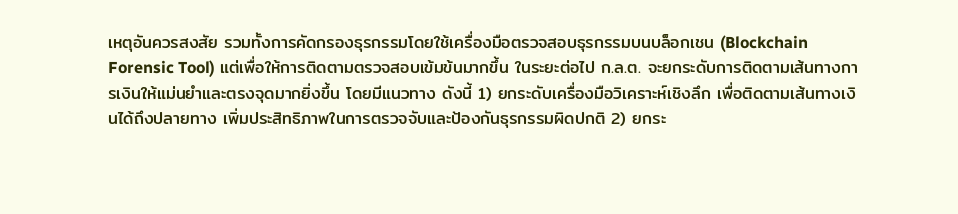เหตุอันควรสงสัย รวมทั้งการคัดกรองธุรกรรมโดยใช้เครื่องมือตรวจสอบธุรกรรมบนบล็อกเชน (Blockchain Forensic Tool) แต่เพื่อให้การติดตามตรวจสอบเข้มข้นมากขึ้น ในระยะต่อไป ก.ล.ต. จะยกระดับการติดตามเส้นทางการเงินให้แม่นยำและตรงจุดมากยิ่งขึ้น โดยมีแนวทาง ดังนี้ 1) ยกระดับเครื่องมือวิเคราะห์เชิงลึก เพื่อติดตามเส้นทางเงินได้ถึงปลายทาง เพิ่มประสิทธิภาพในการตรวจจับและป้องกันธุรกรรมผิดปกติ 2) ยกระ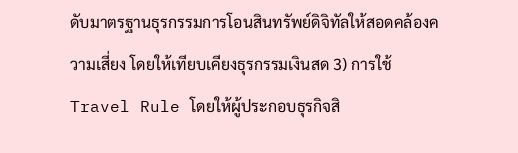ดับมาตรฐานธุรกรรมการโอนสินทรัพย์ดิจิทัลให้สอดคล้องความเสี่ยง โดยให้เทียบเคียงธุรกรรมเงินสด 3) การใช้ Travel Rule โดยให้ผู้ประกอบธุรกิจสิ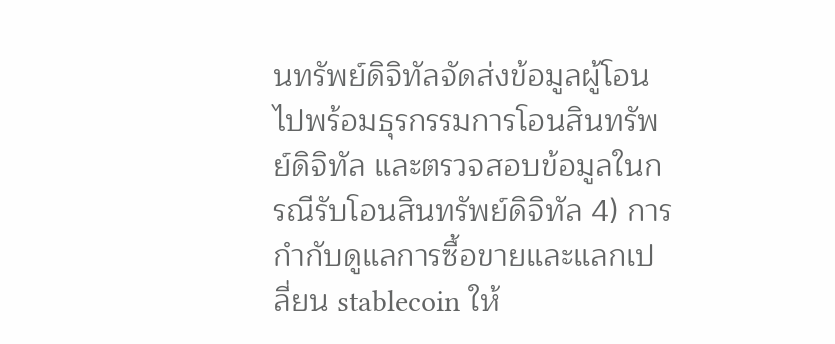นทรัพย์ดิจิทัลจัดส่งข้อมูลผู้โอนไปพร้อมธุรกรรมการโอนสินทรัพย์ดิจิทัล และตรวจสอบข้อมูลในกรณีรับโอนสินทรัพย์ดิจิทัล 4) การกำกับดูแลการซื้อขายและแลกเปลี่ยน stablecoin ให้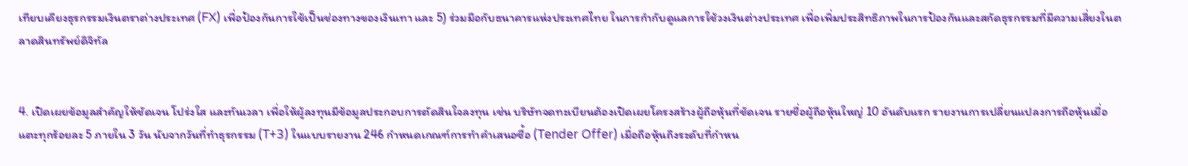เทียบเคียงธุรกรรมเงินตราต่างประเทศ (FX) เพื่อป้องกันการใช้เป็นช่องทางของเงินเทา และ 5) ร่วมมือกับธนาคารแห่งประเทศไทย ในการกำกับดูแลการใช้วงเงินต่างประเทศ เพื่อเพิ่มประสิทธิภาพในการป้องกันและสกัดธุรกรรมที่มีความเสี่ยงในตลาดสินทรัพย์ดิจิทัล


4. เปิดเผยข้อมูลสำคัญให้ชัดเจน โปร่งใส และทันเวลา เพื่อให้ผู้ลงทุนมีข้อมูลประกอบการตัดสินใจลงทุน เช่น บริษัทจดทะเบียนต้องเปิดเผยโครงสร้างผู้ถือหุ้นที่ชัดเจน รายชื่อผู้ถือหุ้นใหญ่ 10 อันดับแรก รายงานการเปลี่ยนแปลงการถือหุ้นเมื่อแตะทุกร้อยละ 5 ภายใน 3 วัน นับจากวันที่ทำธุรกรรม (T+3) ในแบบรายงาน 246 กำหนดเกณฑ์การทำคำเสนอซื้อ (Tender Offer) เมื่อถือหุ้นถึงระดับที่กำหน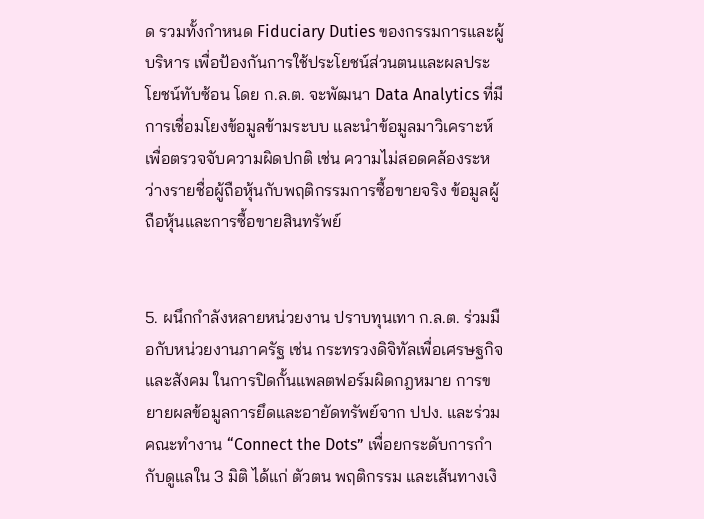ด รวมทั้งกำหนด Fiduciary Duties ของกรรมการและผู้บริหาร เพื่อป้องกันการใช้ประโยชน์ส่วนตนและผลประโยชน์ทับซ้อน โดย ก.ล.ต. จะพัฒนา Data Analytics ที่มีการเชื่อมโยงข้อมูลข้ามระบบ และนำข้อมูลมาวิเคราะห์เพื่อตรวจจับความผิดปกติ เช่น ความไม่สอดคล้องระหว่างรายชื่อผู้ถือหุ้นกับพฤติกรรมการซื้อขายจริง ข้อมูลผู้ถือหุ้นและการซื้อขายสินทรัพย์


5. ผนึกกำลังหลายหน่วยงาน ปราบทุนเทา ก.ล.ต. ร่วมมือกับหน่วยงานภาครัฐ เช่น กระทรวงดิจิทัลเพื่อเศรษฐกิจและสังคม ในการปิดกั้นแพลตฟอร์มผิดกฎหมาย การขยายผลข้อมูลการยึดและอายัดทรัพย์จาก ปปง. และร่วมคณะทำงาน “Connect the Dots” เพื่อยกระดับการกำกับดูแลใน 3 มิติ ได้แก่ ตัวตน พฤติกรรม และเส้นทางเงิ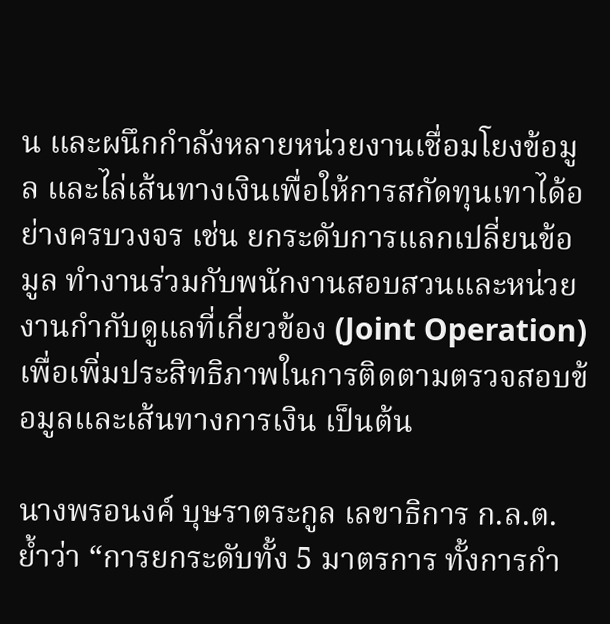น และผนึกกำลังหลายหน่วยงานเชื่อมโยงข้อมูล และไล่เส้นทางเงินเพื่อให้การสกัดทุนเทาได้อย่างครบวงจร เช่น ยกระดับการแลกเปลี่ยนข้อมูล ทำงานร่วมกับพนักงานสอบสวนและหน่วยงานกำกับดูแลที่เกี่ยวข้อง (Joint Operation) เพื่อเพิ่มประสิทธิภาพในการติดตามตรวจสอบข้อมูลและเส้นทางการเงิน เป็นต้น

นางพรอนงค์ บุษราตระกูล เลขาธิการ ก.ล.ต. ย้ำว่า “การยกระดับทั้ง 5 มาตรการ ทั้งการกำ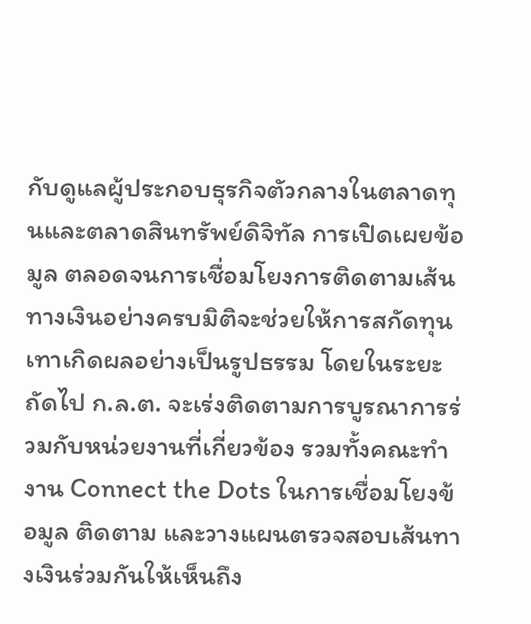กับดูแลผู้ประกอบธุรกิจตัวกลางในตลาดทุนและตลาดสินทรัพย์ดิจิทัล การเปิดเผยข้อมูล ตลอดจนการเชื่อมโยงการติดตามเส้นทางเงินอย่างครบมิติจะช่วยให้การสกัดทุนเทาเกิดผลอย่างเป็นรูปธรรม โดยในระยะถัดไป ก.ล.ต. จะเร่งติดตามการบูรณาการร่วมกับหน่วยงานที่เกี่ยวข้อง รวมทั้งคณะทำงาน Connect the Dots ในการเชื่อมโยงข้อมูล ติดตาม และวางแผนตรวจสอบเส้นทางเงินร่วมกันให้เห็นถึง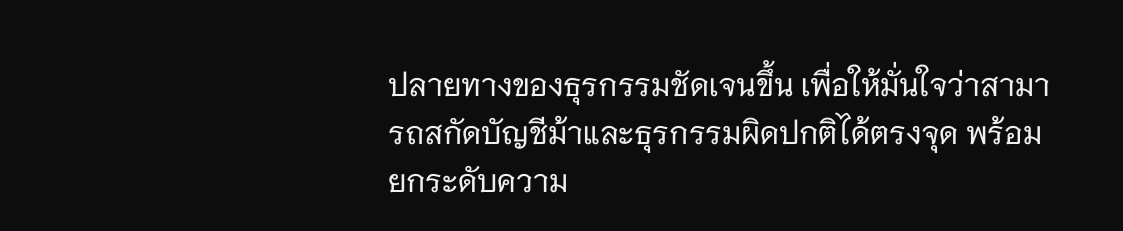ปลายทางของธุรกรรมชัดเจนขึ้น เพื่อให้มั่นใจว่าสามารถสกัดบัญชีม้าและธุรกรรมผิดปกติได้ตรงจุด พร้อมยกระดับความ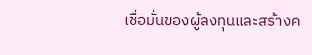เชื่อมั่นของผู้ลงทุนและสร้างค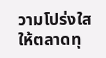วามโปร่งใสให้ตลาดทุ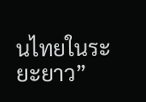นไทยในระยะยาว”